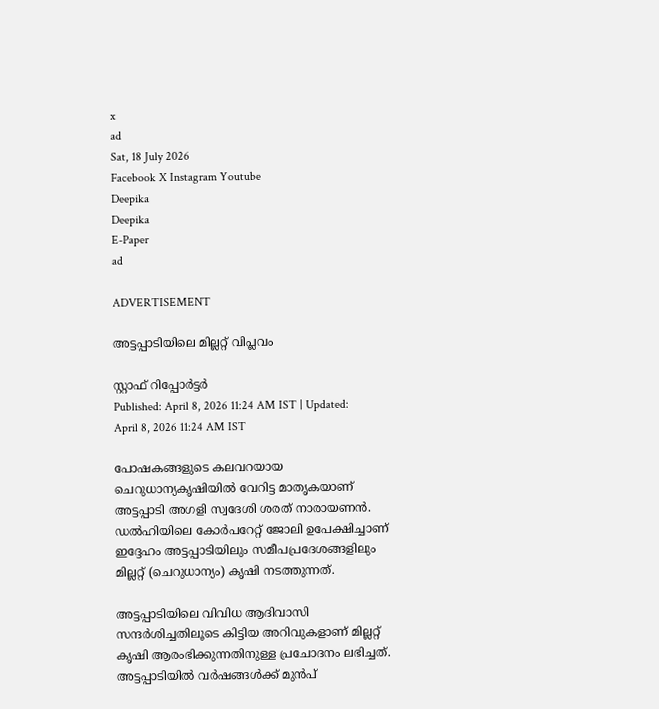x
ad
Sat, 18 July 2026
Facebook X Instagram Youtube
Deepika
Deepika
E-Paper
ad

ADVERTISEMENT

അട്ടപ്പാടിയിലെ മില്ലറ്റ് വിപ്ലവം

സ്റ്റാഫ് റിപ്പോർട്ടർ
Published: April 8, 2026 11:24 AM IST | Updated: April 8, 2026 11:24 AM IST

പോഷകങ്ങളുടെ കലവറയായ ചെറുധാന്യകൃഷിയിൽ വേറിട്ട മാതൃകയാണ് അട്ടപ്പാടി അഗളി സ്വദേശി ശരത് നാരായണൻ. ഡൽഹിയിലെ കോർപറേറ്റ് ജോലി ഉപേക്ഷിച്ചാണ് ഇദ്ദേഹം അട്ടപ്പാടിയിലും സമീപപ്രദേശങ്ങളിലും മില്ലറ്റ് (ചെറുധാന്യം) കൃഷി നടത്തുന്നത്.

അട്ടപ്പാടിയിലെ വിവിധ ആദിവാസി സന്ദർശിച്ചതിലൂടെ കിട്ടിയ അറിവുകളാണ് മില്ലറ്റ് കൃഷി ആരംഭിക്കുന്നതിനുള്ള പ്രചോദനം ലഭിച്ചത്. അട്ടപ്പാടിയിൽ വർഷങ്ങൾക്ക് മുൻപ്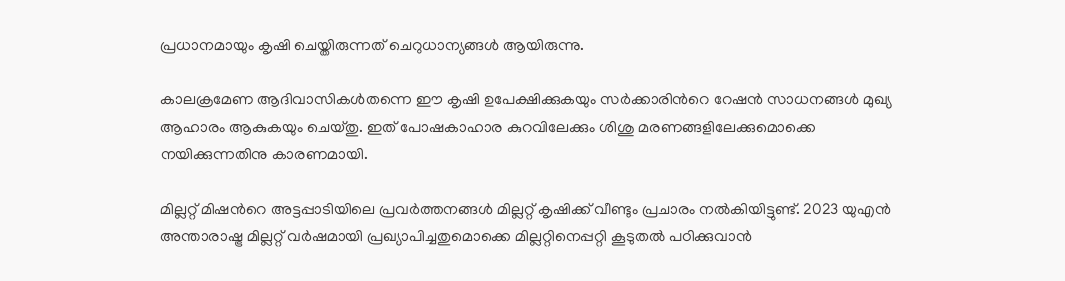പ്രധാനമായും കൃഷി ചെയ്തിരുന്നത് ചെറുധാന്യങ്ങൾ ആയിരുന്നു.

കാലക്രമേണ ആദിവാസികൾതന്നെ ഈ കൃഷി ഉപേക്ഷിക്കുകയും സർക്കാരിന്‍റെ റേഷൻ സാധനങ്ങൾ മുഖ്യ ആഹാരം ആകുകയും ചെയ്തു. ഇത് പോഷകാഹാര കുറവിലേക്കും ശിശു മരണങ്ങളിലേക്കുമൊക്കെ നയിക്കുന്നതിനു കാരണമായി.

മില്ലറ്റ് മിഷന്‍റെ അട്ടപ്പാടിയിലെ പ്രവർത്തനങ്ങൾ മില്ലറ്റ് കൃഷിക്ക് വീണ്ടും പ്രചാരം നൽകിയിട്ടുണ്ട്. 2023 യുഎൻ അന്താരാഷ്ട്ര മില്ലറ്റ് വർഷമായി പ്രഖ്യാപിച്ചതുമൊക്കെ മില്ലറ്റിനെപ്പറ്റി കൂടുതൽ പഠിക്കുവാൻ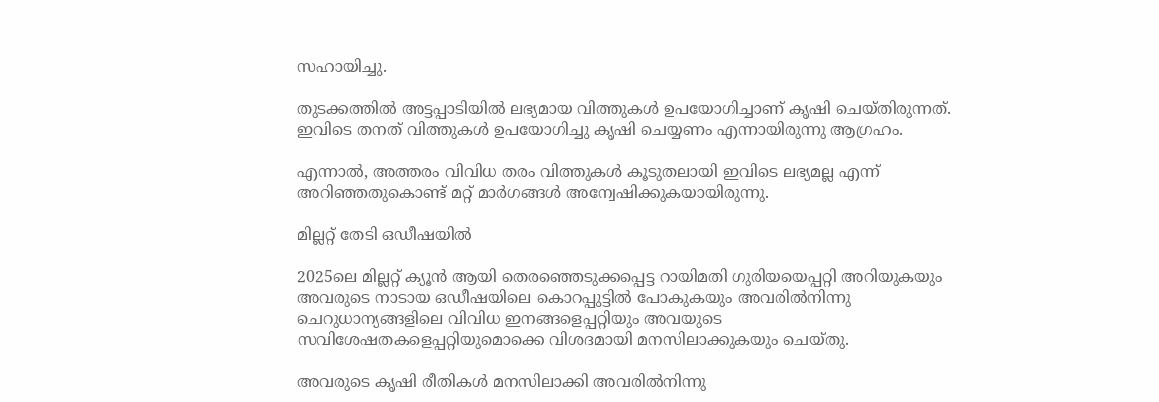സഹായിച്ചു.

തുടക്കത്തിൽ അട്ടപ്പാടിയിൽ ലഭ്യമായ വിത്തുകൾ ഉപയോഗിച്ചാണ് കൃഷി ചെയ്തിരുന്നത്. ഇവിടെ തനത് വിത്തുകൾ ഉപയോഗിച്ചു കൃഷി ചെയ്യണം എന്നായിരുന്നു ആഗ്രഹം.

എന്നാൽ, അത്തരം വിവിധ തരം വിത്തുകൾ കൂടുതലായി ഇവിടെ ലഭ്യമല്ല എന്ന് അറിഞ്ഞതുകൊണ്ട് മറ്റ് മാർഗങ്ങൾ അന്വേഷിക്കുകയായിരുന്നു.

മില്ലറ്റ് തേടി ഒഡീഷയിൽ

2025ലെ മില്ലറ്റ് ക്യൂൻ ആയി തെരഞ്ഞെടുക്കപ്പെട്ട റായിമതി ഗുരിയയെപ്പറ്റി അറിയുകയും അവരുടെ നാടായ ഒഡീഷയിലെ കൊറപ്പുട്ടിൽ പോകുകയും അവരിൽനിന്നു ചെറുധാന്യങ്ങളിലെ വിവിധ ഇനങ്ങളെപ്പറ്റിയും അവയുടെ സവിശേഷതകളെപ്പറ്റിയുമൊക്കെ വിശദമായി മനസിലാക്കുകയും ചെയ്തു.

അവരുടെ കൃഷി രീതികൾ മനസിലാക്കി അവരിൽനിന്നു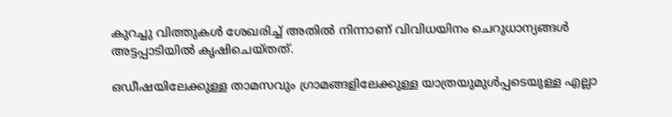കുറച്ചു വിത്തുകൾ ശേഖരിച്ച് അതിൽ നിന്നാണ് വിവിധയിനം ചെറുധാന്യങ്ങൾ അട്ടപ്പാടിയിൽ കൃഷിചെയ്തത്.

ഒഡീഷയിലേക്കുള്ള താമസവും ഗ്രാമങ്ങളിലേക്കുള്ള യാത്രയുമുൾപ്പടെയുള്ള എല്ലാ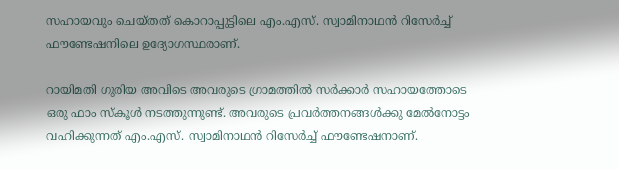സഹായവും ചെയ്തത് കൊറാപ്പുട്ടിലെ എം.എസ്. സ്വാമിനാഥൻ റിസേർച്ച് ഫൗണ്ടേഷനിലെ ഉദ്യോഗസ്ഥരാണ്.

റായിമതി ഗുരിയ അവിടെ അവരുടെ ഗ്രാമത്തിൽ സർക്കാർ സഹായത്തോടെ ഒരു ഫാം സ്കൂൾ നടത്തുന്നുണ്ട്. അവരുടെ പ്രവർത്തനങ്ങൾക്കു മേൽനോട്ടം വഹിക്കുന്നത് എം.എസ്. സ്വാമിനാഥൻ റിസേർച്ച് ഫൗണ്ടേഷനാണ്.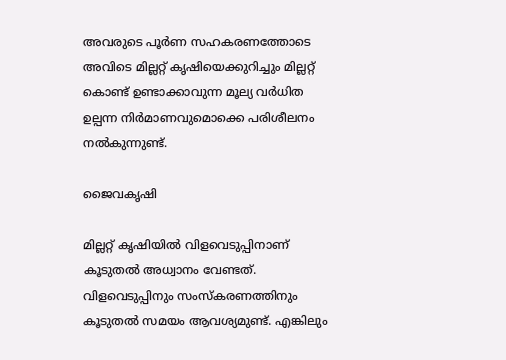അവരുടെ പൂർണ സഹകരണത്തോടെ അവിടെ മില്ലറ്റ് കൃഷിയെക്കുറിച്ചും മില്ലറ്റ് കൊണ്ട് ഉണ്ടാക്കാവുന്ന മൂല്യ വർധിത ഉല്പന്ന നിർമാണവുമൊക്കെ പരിശീലനം നൽകുന്നുണ്ട്.

ജൈവകൃഷി

മില്ലറ്റ് കൃഷിയിൽ വിളവെടുപ്പിനാണ് കൂടുതൽ അധ്വാനം വേണ്ടത്. വിളവെടുപ്പിനും സംസ്കരണത്തിനും കൂടുതൽ സമയം ആവശ്യമുണ്ട്. എങ്കിലും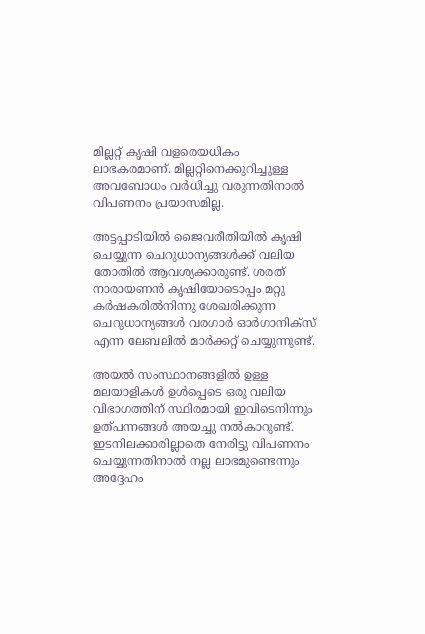മില്ലറ്റ് കൃഷി വളരെയധികം ലാഭകരമാണ്. മില്ലറ്റിനെക്കുറിച്ചുള്ള അവബോധം വർധിച്ചു വരുന്നതിനാൽ വിപണനം പ്രയാസമില്ല.

അട്ടപ്പാടിയിൽ ജൈവരീതിയിൽ കൃഷി ചെയ്യുന്ന ചെറുധാന്യങ്ങൾക്ക് വലിയ തോതിൽ ആവശ്യക്കാരുണ്ട്. ശരത് നാരായണൻ കൃഷിയോടൊപ്പം മറ്റു കർഷകരിൽനിന്നു ശേഖരിക്കുന്ന ചെറുധാന്യങ്ങൾ വരഗാർ ഓർഗാനിക്സ് എന്ന ലേബലിൽ മാർക്കറ്റ് ചെയ്യുന്നുണ്ട്.

അയൽ സംസ്ഥാനങ്ങളിൽ ഉള്ള മലയാളികൾ ഉൾപ്പെടെ ഒരു വലിയ വിഭാഗത്തിന് സ്ഥിരമായി ഇവിടെനിന്നും ഉത്പന്നങ്ങൾ അയച്ചു നൽകാറുണ്ട്. ഇടനിലക്കാരില്ലാതെ നേരിട്ടു വിപണനം ചെയ്യുന്നതിനാൽ നല്ല ലാഭമുണ്ടെന്നും അദ്ദേഹം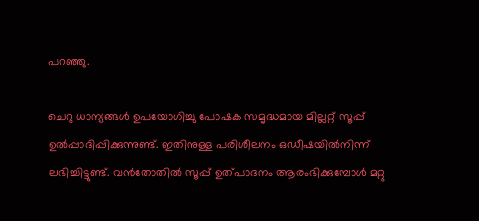പറഞ്ഞു.

ചെറു ധാന്യങ്ങൾ ഉപയോഗിച്ചു പോഷക സമൃദ്ധമായ മില്ലറ്റ് സൂപ്പ് ഉൽപ്പാദിപ്പിക്കുന്നുണ്ട്. ഇതിനുള്ള പരിശീലനം ഒഡീഷയിൽനിന്ന് ലഭിച്ചിട്ടുണ്ട്. വൻതോതിൽ സൂപ്പ് ഉത്പാദനം ആരംഭിക്കുമ്പോൾ മറ്റു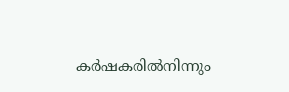കർഷകരിൽനിന്നും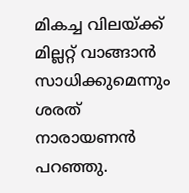മികച്ച വിലയ്ക്ക് മില്ലറ്റ് വാങ്ങാൻ സാധിക്കുമെന്നും ശരത് നാരായണൻ പറഞ്ഞു.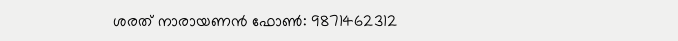ശരത് നാരായണൻ ഫോണ്‍: 9871462312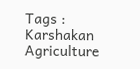Tags : Karshakan Agriculture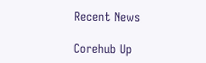Recent News

Corehub Up